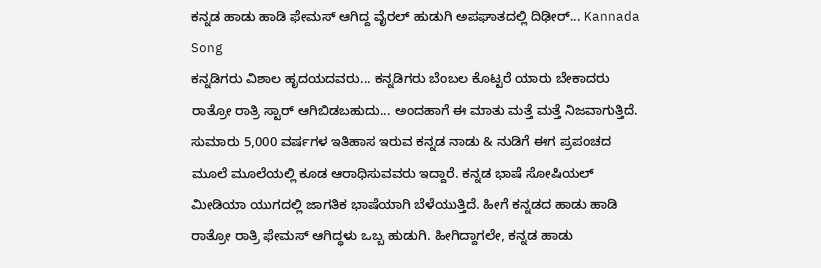ಕನ್ನಡ ಹಾಡು ಹಾಡಿ ಫೇಮಸ್ ಆಗಿದ್ದ ವೈರಲ್ ಹುಡುಗಿ ಅಪಘಾತದಲ್ಲಿ ದಿಢೀರ್... Kannada Song
ಕನ್ನಡಿಗರು ವಿಶಾಲ ಹೃದಯದವರು... ಕನ್ನಡಿಗರು ಬೆಂಬಲ ಕೊಟ್ಟರೆ ಯಾರು ಬೇಕಾದರು ರಾತ್ರೋ ರಾತ್ರಿ ಸ್ಟಾರ್ ಆಗಿಬಿಡಬಹುದು... ಅಂದಹಾಗೆ ಈ ಮಾತು ಮತ್ತೆ ಮತ್ತೆ ನಿಜವಾಗುತ್ತಿದೆ. ಸುಮಾರು 5,000 ವರ್ಷಗಳ ಇತಿಹಾಸ ಇರುವ ಕನ್ನಡ ನಾಡು & ನುಡಿಗೆ ಈಗ ಪ್ರಪಂಚದ ಮೂಲೆ ಮೂಲೆಯಲ್ಲಿ ಕೂಡ ಆರಾಧಿಸುವವರು ಇದ್ದಾರೆ. ಕನ್ನಡ ಭಾಷೆ ಸೋಷಿಯಲ್ ಮೀಡಿಯಾ ಯುಗದಲ್ಲಿ ಜಾಗತಿಕ ಭಾಷೆಯಾಗಿ ಬೆಳೆಯುತ್ತಿದೆ. ಹೀಗೆ ಕನ್ನಡದ ಹಾಡು ಹಾಡಿ ರಾತ್ರೋ ರಾತ್ರಿ ಫೇಮಸ್ ಆಗಿದ್ಧಳು ಒಬ್ಬ ಹುಡುಗಿ. ಹೀಗಿದ್ದಾಗಲೇ, ಕನ್ನಡ ಹಾಡು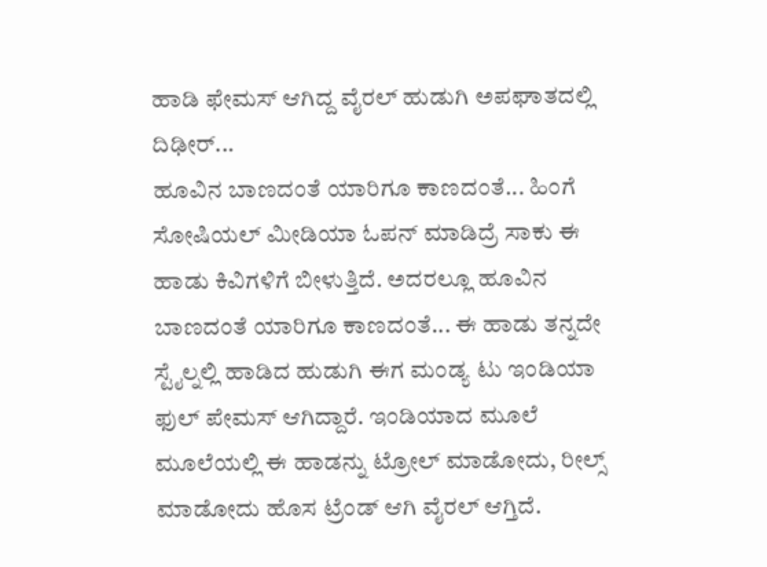ಹಾಡಿ ಫೇಮಸ್ ಆಗಿದ್ದ ವೈರಲ್ ಹುಡುಗಿ ಅಪಘಾತದಲ್ಲಿ ದಿಢೀರ್...
ಹೂವಿನ ಬಾಣದಂತೆ ಯಾರಿಗೂ ಕಾಣದಂತೆ... ಹಿಂಗೆ ಸೋಷಿಯಲ್ ಮೀಡಿಯಾ ಓಪನ್ ಮಾಡಿದ್ರೆ ಸಾಕು ಈ ಹಾಡು ಕಿವಿಗಳಿಗೆ ಬೀಳುತ್ತಿದೆ. ಅದರಲ್ಲೂ ಹೂವಿನ ಬಾಣದಂತೆ ಯಾರಿಗೂ ಕಾಣದಂತೆ... ಈ ಹಾಡು ತನ್ನದೇ ಸ್ಟೈಲ್ನಲ್ಲಿ ಹಾಡಿದ ಹುಡುಗಿ ಈಗ ಮಂಡ್ಯ ಟು ಇಂಡಿಯಾ ಫುಲ್ ಪೇಮಸ್ ಆಗಿದ್ದಾರೆ. ಇಂಡಿಯಾದ ಮೂಲೆ ಮೂಲೆಯಲ್ಲಿ ಈ ಹಾಡನ್ನು ಟ್ರೋಲ್ ಮಾಡೋದು, ರೀಲ್ಸ್ ಮಾಡೋದು ಹೊಸ ಟ್ರೆಂಡ್ ಆಗಿ ವೈರಲ್ ಆಗ್ತಿದೆ.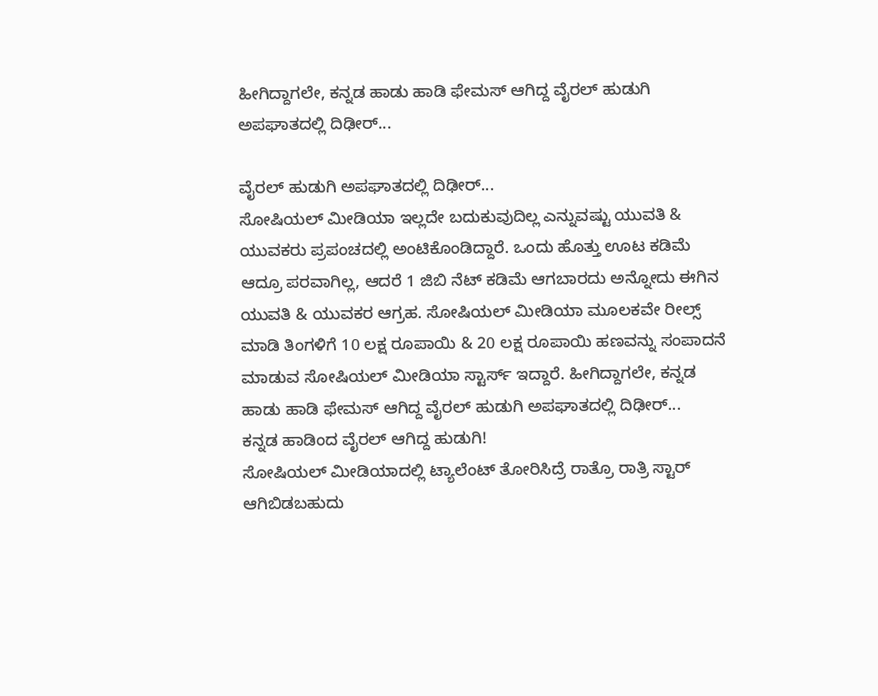ಹೀಗಿದ್ದಾಗಲೇ, ಕನ್ನಡ ಹಾಡು ಹಾಡಿ ಫೇಮಸ್ ಆಗಿದ್ದ ವೈರಲ್ ಹುಡುಗಿ ಅಪಘಾತದಲ್ಲಿ ದಿಢೀರ್...

ವೈರಲ್ ಹುಡುಗಿ ಅಪಘಾತದಲ್ಲಿ ದಿಢೀರ್...
ಸೋಷಿಯಲ್ ಮೀಡಿಯಾ ಇಲ್ಲದೇ ಬದುಕುವುದಿಲ್ಲ ಎನ್ನುವಷ್ಟು ಯುವತಿ & ಯುವಕರು ಪ್ರಪಂಚದಲ್ಲಿ ಅಂಟಿಕೊಂಡಿದ್ದಾರೆ. ಒಂದು ಹೊತ್ತು ಊಟ ಕಡಿಮೆ ಆದ್ರೂ ಪರವಾಗಿಲ್ಲ, ಆದರೆ 1 ಜಿಬಿ ನೆಟ್ ಕಡಿಮೆ ಆಗಬಾರದು ಅನ್ನೋದು ಈಗಿನ ಯುವತಿ & ಯುವಕರ ಆಗ್ರಹ. ಸೋಷಿಯಲ್ ಮೀಡಿಯಾ ಮೂಲಕವೇ ರೀಲ್ಸ್ ಮಾಡಿ ತಿಂಗಳಿಗೆ 10 ಲಕ್ಷ ರೂಪಾಯಿ & 20 ಲಕ್ಷ ರೂಪಾಯಿ ಹಣವನ್ನು ಸಂಪಾದನೆ ಮಾಡುವ ಸೋಷಿಯಲ್ ಮೀಡಿಯಾ ಸ್ಟಾರ್ಸ್ ಇದ್ದಾರೆ. ಹೀಗಿದ್ದಾಗಲೇ, ಕನ್ನಡ ಹಾಡು ಹಾಡಿ ಫೇಮಸ್ ಆಗಿದ್ದ ವೈರಲ್ ಹುಡುಗಿ ಅಪಘಾತದಲ್ಲಿ ದಿಢೀರ್...
ಕನ್ನಡ ಹಾಡಿಂದ ವೈರಲ್ ಆಗಿದ್ದ ಹುಡುಗಿ!
ಸೋಷಿಯಲ್ ಮೀಡಿಯಾದಲ್ಲಿ ಟ್ಯಾಲೆಂಟ್ ತೋರಿಸಿದ್ರೆ ರಾತ್ರೊ ರಾತ್ರಿ ಸ್ಟಾರ್ ಆಗಿಬಿಡಬಹುದು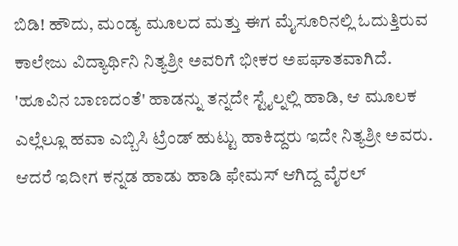ಬಿಡಿ! ಹೌದು, ಮಂಡ್ಯ ಮೂಲದ ಮತ್ತು ಈಗ ಮೈಸೂರಿನಲ್ಲಿ ಓದುತ್ತಿರುವ ಕಾಲೇಜು ವಿದ್ಯಾರ್ಥಿನಿ ನಿತ್ಯಶ್ರೀ ಅವರಿಗೆ ಭೀಕರ ಅಪಘಾತವಾಗಿದೆ. 'ಹೂವಿನ ಬಾಣದಂತೆ' ಹಾಡನ್ನು ತನ್ನದೇ ಸ್ಟೈಲ್ನಲ್ಲಿ ಹಾಡಿ, ಆ ಮೂಲಕ ಎಲ್ಲೆಲ್ಲೂ ಹವಾ ಎಬ್ಬಿಸಿ ಟ್ರೆಂಡ್ ಹುಟ್ಟು ಹಾಕಿದ್ದರು ಇದೇ ನಿತ್ಯಶ್ರೀ ಅವರು. ಆದರೆ ಇದೀಗ ಕನ್ನಡ ಹಾಡು ಹಾಡಿ ಫೇಮಸ್ ಆಗಿದ್ದ ವೈರಲ್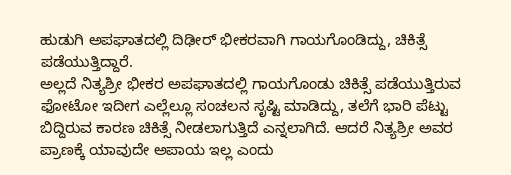ಹುಡುಗಿ ಅಪಘಾತದಲ್ಲಿ ದಿಢೀರ್ ಭೀಕರವಾಗಿ ಗಾಯಗೊಂಡಿದ್ದು, ಚಿಕಿತ್ಸೆ ಪಡೆಯುತ್ತಿದ್ದಾರೆ.
ಅಲ್ಲದೆ ನಿತ್ಯಶ್ರೀ ಭೀಕರ ಅಪಘಾತದಲ್ಲಿ ಗಾಯಗೊಂಡು ಚಿಕಿತ್ಸೆ ಪಡೆಯುತ್ತಿರುವ ಫೋಟೋ ಇದೀಗ ಎಲ್ಲೆಲ್ಲೂ ಸಂಚಲನ ಸೃಷ್ಟಿ ಮಾಡಿದ್ದು, ತಲೆಗೆ ಭಾರಿ ಪೆಟ್ಟು ಬಿದ್ದಿರುವ ಕಾರಣ ಚಿಕಿತ್ಸೆ ನೀಡಲಾಗುತ್ತಿದೆ ಎನ್ನಲಾಗಿದೆ. ಆದರೆ ನಿತ್ಯಶ್ರೀ ಅವರ ಪ್ರಾಣಕ್ಕೆ ಯಾವುದೇ ಅಪಾಯ ಇಲ್ಲ ಎಂದು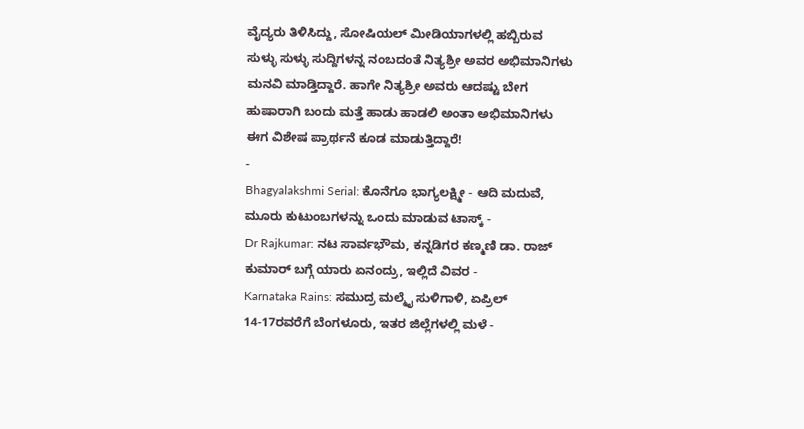ವೈದ್ಯರು ತಿಳಿಸಿದ್ದು, ಸೋಷಿಯಲ್ ಮೀಡಿಯಾಗಳಲ್ಲಿ ಹಬ್ಬಿರುವ ಸುಳ್ಳು ಸುಳ್ಳು ಸುದ್ದಿಗಳನ್ನ ನಂಬದಂತೆ ನಿತ್ಯಶ್ರೀ ಅವರ ಅಭಿಮಾನಿಗಳು ಮನವಿ ಮಾಡ್ತಿದ್ದಾರೆ. ಹಾಗೇ ನಿತ್ಯಶ್ರೀ ಅವರು ಆದಷ್ಟು ಬೇಗ ಹುಷಾರಾಗಿ ಬಂದು ಮತ್ತೆ ಹಾಡು ಹಾಡಲಿ ಅಂತಾ ಅಭಿಮಾನಿಗಳು ಈಗ ವಿಶೇಷ ಪ್ರಾರ್ಥನೆ ಕೂಡ ಮಾಡುತ್ತಿದ್ದಾರೆ!
-
Bhagyalakshmi Serial: ಕೊನೆಗೂ ಭಾಗ್ಯಲಕ್ಷ್ಮೀ - ಆದಿ ಮದುವೆ, ಮೂರು ಕುಟುಂಬಗಳನ್ನು ಒಂದು ಮಾಡುವ ಟಾಸ್ಕ್ -
Dr Rajkumar: ನಟ ಸಾರ್ವಭೌಮ, ಕನ್ನಡಿಗರ ಕಣ್ಮಣಿ ಡಾ. ರಾಜ್ ಕುಮಾರ್ ಬಗ್ಗೆ ಯಾರು ಏನಂದ್ರು, ಇಲ್ಲಿದೆ ವಿವರ -
Karnataka Rains: ಸಮುದ್ರ ಮಲ್ಮೈ ಸುಳಿಗಾಳಿ, ಏಪ್ರಿಲ್ 14-17ರವರೆಗೆ ಬೆಂಗಳೂರು, ಇತರ ಜಿಲ್ಲೆಗಳಲ್ಲಿ ಮಳೆ -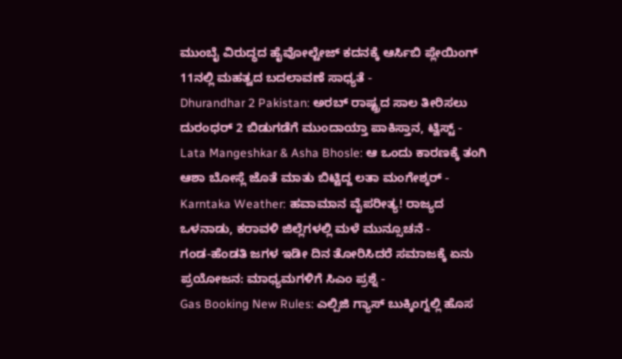ಮುಂಬೈ ವಿರುದ್ಧದ ಹೈವೋಲ್ಟೇಜ್ ಕದನಕ್ಕೆ ಆರ್ಸಿಬಿ ಪ್ಲೇಯಿಂಗ್ 11ನಲ್ಲಿ ಮಹತ್ವದ ಬದಲಾವಣೆ ಸಾಧ್ಯತೆ -
Dhurandhar 2 Pakistan: ಅರಬ್ ರಾಷ್ಟ್ರದ ಸಾಲ ತೀರಿಸಲು ದುರಂಧರ್ 2 ಬಿಡುಗಡೆಗೆ ಮುಂದಾಯ್ತಾ ಪಾಕಿಸ್ತಾನ, ಟ್ವಿಸ್ಟ್ -
Lata Mangeshkar & Asha Bhosle: ಆ ಒಂದು ಕಾರಣಕ್ಕೆ ತಂಗಿ ಆಶಾ ಬೋಸ್ಲೆ ಜೊತೆ ಮಾತು ಬಿಟ್ಟಿದ್ದ ಲತಾ ಮಂಗೇಶ್ಕರ್ -
Karntaka Weather: ಹವಾಮಾನ ವೈಪರೀತ್ಯ! ರಾಜ್ಯದ ಒಳನಾಡು, ಕರಾವಳಿ ಜಿಲ್ಲೆಗಳಲ್ಲಿ ಮಳೆ ಮುನ್ಸೂಚನೆ -
ಗಂಡ-ಹೆಂಡತಿ ಜಗಳ ಇಡೀ ದಿನ ತೋರಿಸಿದರೆ ಸಮಾಜಕ್ಕೆ ಏನು ಪ್ರಯೋಜನ: ಮಾಧ್ಯಮಗಳಿಗೆ ಸಿಎಂ ಪ್ರಶ್ನೆ -
Gas Booking New Rules: ಎಲ್ಪಿಜಿ ಗ್ಯಾಸ್ ಬುಕ್ಕಿಂಗ್ನಲ್ಲಿ ಹೊಸ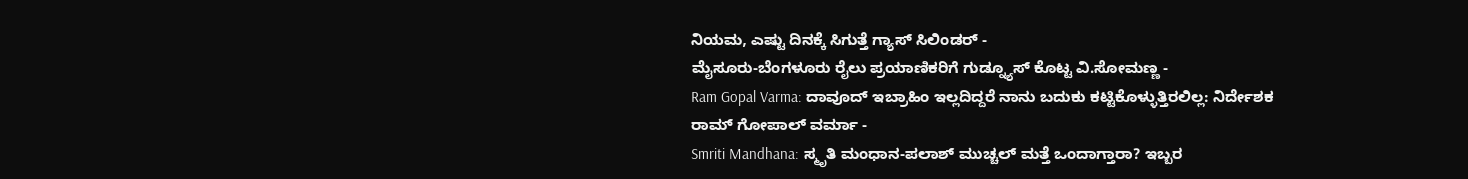ನಿಯಮ, ಎಷ್ಟು ದಿನಕ್ಕೆ ಸಿಗುತ್ತೆ ಗ್ಯಾಸ್ ಸಿಲಿಂಡರ್ -
ಮೈಸೂರು-ಬೆಂಗಳೂರು ರೈಲು ಪ್ರಯಾಣಿಕರಿಗೆ ಗುಡ್ನ್ಯೂಸ್ ಕೊಟ್ಟ ವಿ.ಸೋಮಣ್ಣ -
Ram Gopal Varma: ದಾವೂದ್ ಇಬ್ರಾಹಿಂ ಇಲ್ಲದಿದ್ದರೆ ನಾನು ಬದುಕು ಕಟ್ಟಿಕೊಳ್ಳುತ್ತಿರಲಿಲ್ಲ: ನಿರ್ದೇಶಕ ರಾಮ್ ಗೋಪಾಲ್ ವರ್ಮಾ -
Smriti Mandhana: ಸ್ಮೃತಿ ಮಂಧಾನ-ಪಲಾಶ್ ಮುಚ್ಚಲ್ ಮತ್ತೆ ಒಂದಾಗ್ತಾರಾ? ಇಬ್ಬರ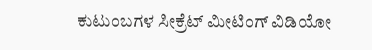ಕುಟುಂಬಗಳ ಸೀಕ್ರೆಟ್ ಮೀಟಿಂಗ್ ವಿಡಿಯೋ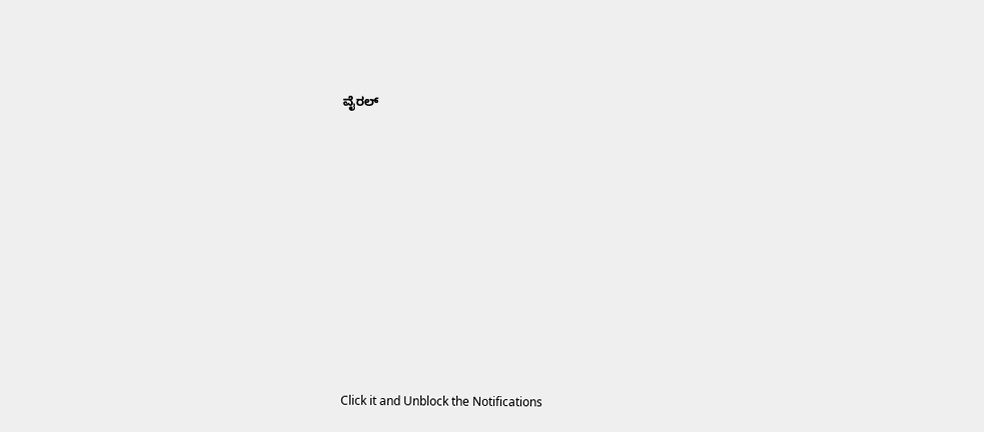ವೈರಲ್












Click it and Unblock the Notifications